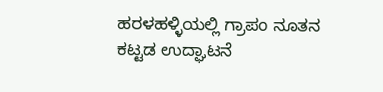ಹರಳಹಳ್ಳಿಯಲ್ಲಿ ಗ್ರಾಪಂ ನೂತನ ಕಟ್ಟಡ ಉದ್ಘಾಟನೆ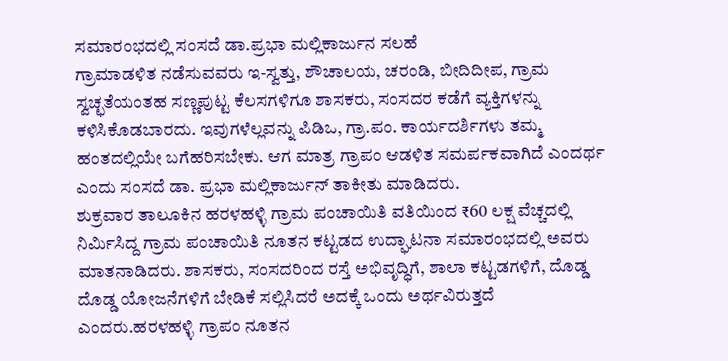ಸಮಾರಂಭದಲ್ಲಿ ಸಂಸದೆ ಡಾ.ಪ್ರಭಾ ಮಲ್ಲಿಕಾರ್ಜುನ ಸಲಹೆ
ಗ್ರಾಮಾಡಳಿತ ನಡೆಸುವವರು ಇ-ಸ್ವತ್ತು, ಶೌಚಾಲಯ, ಚರಂಡಿ, ಬೀದಿದೀಪ, ಗ್ರಾಮ ಸ್ವಚ್ಛತೆಯಂತಹ ಸಣ್ಣಪುಟ್ಟ ಕೆಲಸಗಳಿಗೂ ಶಾಸಕರು, ಸಂಸದರ ಕಡೆಗೆ ವ್ಯಕ್ತಿಗಳನ್ನು ಕಳಿಸಿಕೊಡಬಾರದು. ಇವುಗಳೆಲ್ಲವನ್ನು ಪಿಡಿಒ, ಗ್ರಾ.ಪಂ. ಕಾರ್ಯದರ್ಶಿಗಳು ತಮ್ಮ ಹಂತದಲ್ಲಿಯೇ ಬಗೆಹರಿಸಬೇಕು. ಆಗ ಮಾತ್ರ ಗ್ರಾಪಂ ಆಡಳಿತ ಸಮರ್ಪಕವಾಗಿದೆ ಎಂದರ್ಥ ಎಂದು ಸಂಸದೆ ಡಾ. ಪ್ರಭಾ ಮಲ್ಲಿಕಾರ್ಜುನ್ ತಾಕೀತು ಮಾಡಿದರು.
ಶುಕ್ರವಾರ ತಾಲೂಕಿನ ಹರಳಹಳ್ಳಿ ಗ್ರಾಮ ಪಂಚಾಯಿತಿ ವತಿಯಿಂದ ₹60 ಲಕ್ಷ ವೆಚ್ಚದಲ್ಲಿ ನಿರ್ಮಿಸಿದ್ದ ಗ್ರಾಮ ಪಂಚಾಯಿತಿ ನೂತನ ಕಟ್ಟಡದ ಉದ್ಘಾಟನಾ ಸಮಾರಂಭದಲ್ಲಿ ಅವರು ಮಾತನಾಡಿದರು. ಶಾಸಕರು, ಸಂಸದರಿಂದ ರಸ್ತೆ ಅಭಿವೃದ್ಧಿಗೆ, ಶಾಲಾ ಕಟ್ಟಡಗಳಿಗೆ, ದೊಡ್ಡ ದೊಡ್ಡ ಯೋಜನೆಗಳಿಗೆ ಬೇಡಿಕೆ ಸಲ್ಲಿಸಿದರೆ ಅದಕ್ಕೆ ಒಂದು ಅರ್ಥವಿರುತ್ತದೆ ಎಂದರು.ಹರಳಹಳ್ಳಿ ಗ್ರಾಪಂ ನೂತನ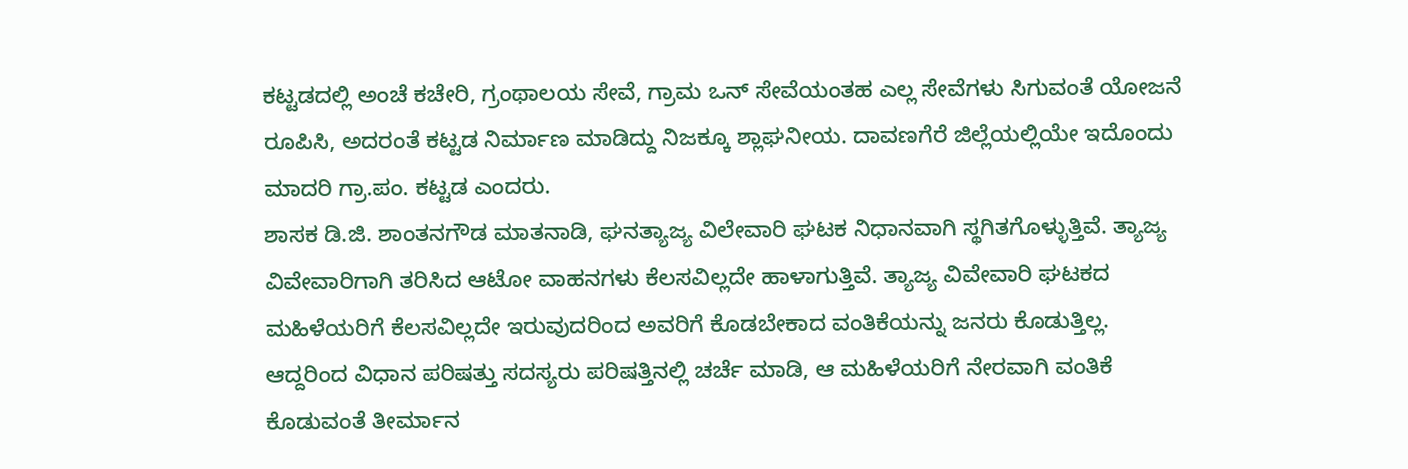ಕಟ್ಟಡದಲ್ಲಿ ಅಂಚೆ ಕಚೇರಿ, ಗ್ರಂಥಾಲಯ ಸೇವೆ, ಗ್ರಾಮ ಒನ್ ಸೇವೆಯಂತಹ ಎಲ್ಲ ಸೇವೆಗಳು ಸಿಗುವಂತೆ ಯೋಜನೆ ರೂಪಿಸಿ, ಅದರಂತೆ ಕಟ್ಟಡ ನಿರ್ಮಾಣ ಮಾಡಿದ್ದು ನಿಜಕ್ಕೂ ಶ್ಲಾಘನೀಯ. ದಾವಣಗೆರೆ ಜಿಲ್ಲೆಯಲ್ಲಿಯೇ ಇದೊಂದು ಮಾದರಿ ಗ್ರಾ.ಪಂ. ಕಟ್ಟಡ ಎಂದರು.
ಶಾಸಕ ಡಿ.ಜಿ. ಶಾಂತನಗೌಡ ಮಾತನಾಡಿ, ಘನತ್ಯಾಜ್ಯ ವಿಲೇವಾರಿ ಘಟಕ ನಿಧಾನವಾಗಿ ಸ್ಥಗಿತಗೊಳ್ಳುತ್ತಿವೆ. ತ್ಯಾಜ್ಯ ವಿವೇವಾರಿಗಾಗಿ ತರಿಸಿದ ಆಟೋ ವಾಹನಗಳು ಕೆಲಸವಿಲ್ಲದೇ ಹಾಳಾಗುತ್ತಿವೆ. ತ್ಯಾಜ್ಯ ವಿವೇವಾರಿ ಘಟಕದ ಮಹಿಳೆಯರಿಗೆ ಕೆಲಸವಿಲ್ಲದೇ ಇರುವುದರಿಂದ ಅವರಿಗೆ ಕೊಡಬೇಕಾದ ವಂತಿಕೆಯನ್ನು ಜನರು ಕೊಡುತ್ತಿಲ್ಲ. ಆದ್ದರಿಂದ ವಿಧಾನ ಪರಿಷತ್ತು ಸದಸ್ಯರು ಪರಿಷತ್ತಿನಲ್ಲಿ ಚರ್ಚೆ ಮಾಡಿ, ಆ ಮಹಿಳೆಯರಿಗೆ ನೇರವಾಗಿ ವಂತಿಕೆ ಕೊಡುವಂತೆ ತೀರ್ಮಾನ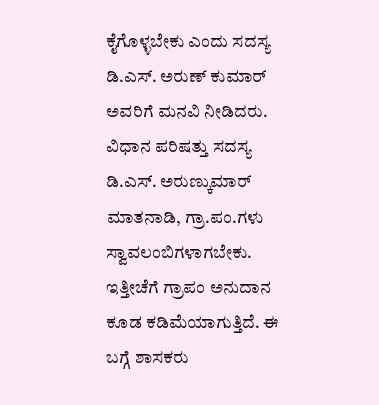ಕೈಗೊಳ್ಳಬೇಕು ಎಂದು ಸದಸ್ಯ ಡಿ.ಎಸ್. ಅರುಣ್ ಕುಮಾರ್ ಅವರಿಗೆ ಮನವಿ ನೀಡಿದರು.
ವಿಧಾನ ಪರಿಷತ್ತು ಸದಸ್ಯ ಡಿ.ಎಸ್. ಅರುಣ್ಕುಮಾರ್ ಮಾತನಾಡಿ, ಗ್ರಾ.ಪಂ.ಗಳು ಸ್ವಾವಲಂಬಿಗಳಾಗಬೇಕು. ಇತ್ತೀಚೆಗೆ ಗ್ರಾಪಂ ಅನುದಾನ ಕೂಡ ಕಡಿಮೆಯಾಗುತ್ತಿದೆ. ಈ ಬಗ್ಗೆ ಶಾಸಕರು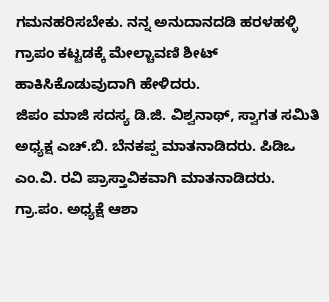ಗಮನಹರಿಸಬೇಕು. ನನ್ನ ಅನುದಾನದಡಿ ಹರಳಹಳ್ಳಿ ಗ್ರಾಪಂ ಕಟ್ಟಡಕ್ಕೆ ಮೇಲ್ಚಾವಣಿ ಶೀಟ್ ಹಾಕಿಸಿಕೊಡುವುದಾಗಿ ಹೇಳಿದರು.
ಜಿಪಂ ಮಾಜಿ ಸದಸ್ಯ ಡಿ.ಜಿ. ವಿಶ್ವನಾಥ್, ಸ್ವಾಗತ ಸಮಿತಿ ಅಧ್ಯಕ್ಷ ಎಚ್.ಬಿ. ಬೆನಕಪ್ಪ ಮಾತನಾಡಿದರು. ಪಿಡಿಒ ಎಂ.ವಿ. ರವಿ ಪ್ರಾಸ್ತಾವಿಕವಾಗಿ ಮಾತನಾಡಿದರು. ಗ್ರಾ.ಪಂ. ಅಧ್ಯಕ್ಷೆ ಆಶಾ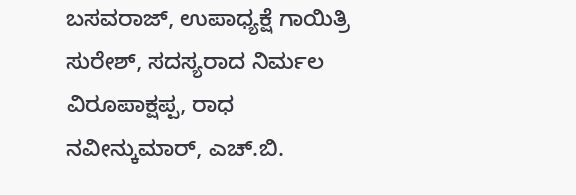ಬಸವರಾಜ್, ಉಪಾಧ್ಯಕ್ಷೆ ಗಾಯಿತ್ರಿ ಸುರೇಶ್, ಸದಸ್ಯರಾದ ನಿರ್ಮಲ ವಿರೂಪಾಕ್ಷಪ್ಪ, ರಾಧ ನವೀನ್ಕುಮಾರ್, ಎಚ್.ಬಿ.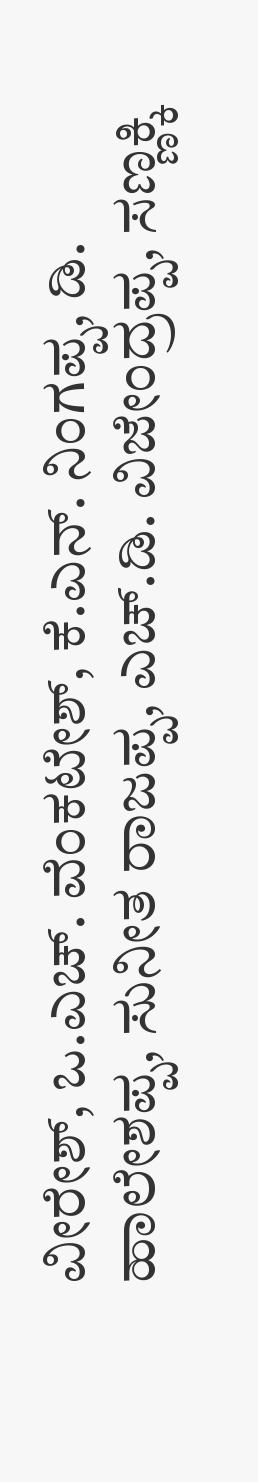ವೀರೇಶ್, ಒ.ಎಚ್. ವೆಂಕಟೇಶ್, ಕೆ.ಎನ್. ನಿಂಗಪ್ಪ, ಡಿ. ಹಾಲೇಶಪ್ಪ, ಸುನೀತ ರಾಜಪ್ಪ, ಎಚ್.ಡಿ. ವಿಜೇಂದ್ರಪ್ಪ, ಸಣ್ಣಕ್ಕಿ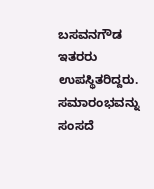ಬಸವನಗೌಡ ಇತರರು ಉಪಸ್ಥಿತರಿದ್ದರು.
ಸಮಾರಂಭವನ್ನು ಸಂಸದೆ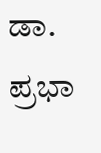ಡಾ. ಪ್ರಭಾ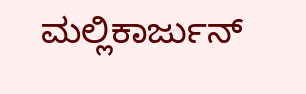ಮಲ್ಲಿಕಾರ್ಜುನ್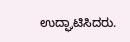ಉದ್ಘಾಟಿಸಿದರು.